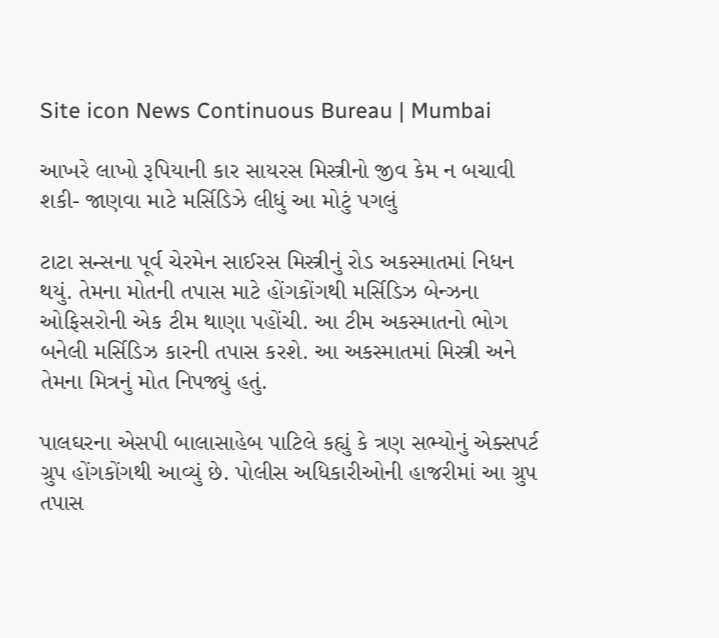Site icon News Continuous Bureau | Mumbai

આખરે લાખો રૂપિયાની કાર સાયરસ મિસ્ત્રીનો જીવ કેમ ન બચાવી શકી- જાણવા માટે મર્સિડિઝે લીધું આ મોટું પગલું

ટાટા સન્સના પૂર્વ ચેરમેન સાઈરસ મિસ્ત્રીનું રોડ અકસ્માતમાં નિધન થયું. તેમના મોતની તપાસ માટે હોંગકોંગથી મર્સિડિઝ બેન્ઝના ઓફિસરોની એક ટીમ થાણા પહોંચી. આ ટીમ અકસ્માતનો ભોગ બનેલી મર્સિડિઝ કારની તપાસ કરશે. આ અકસ્માતમાં મિસ્ત્રી અને તેમના મિત્રનું મોત નિપજ્યું હતું.

પાલઘરના એસપી બાલાસાહેબ પાટિલે કહ્યું કે ત્રણ સભ્યોનું એક્સપર્ટ ગ્રુપ હોંગકોંગથી આવ્યું છે. પોલીસ અધિકારીઓની હાજરીમાં આ ગ્રુપ તપાસ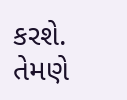કરશે. તેમણે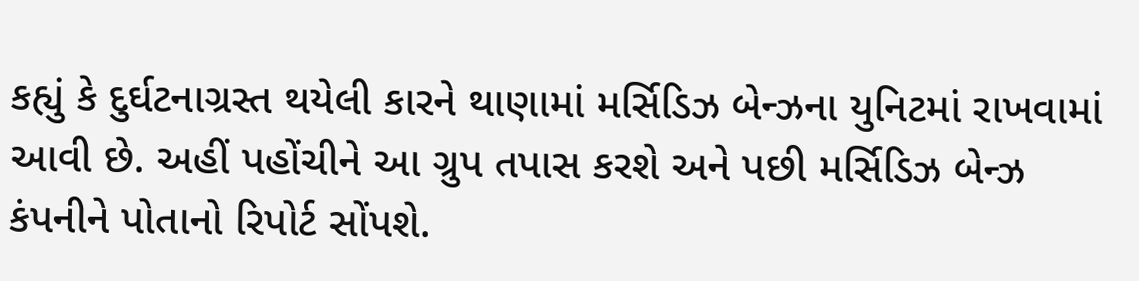કહ્યું કે દુર્ઘટનાગ્રસ્ત થયેલી કારને થાણામાં મર્સિડિઝ બેન્ઝના યુનિટમાં રાખવામાં આવી છે. અહીં પહોંચીને આ ગ્રુપ તપાસ કરશે અને પછી મર્સિડિઝ બેન્ઝ કંપનીને પોતાનો રિપોર્ટ સોંપશે.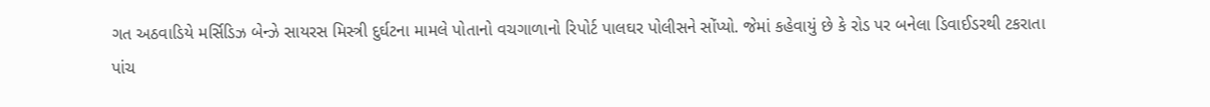ગત અઠવાડિયે મર્સિડિઝ બેન્ઝે સાયરસ મિસ્ત્રી દુર્ઘટના મામલે પોતાનો વચગાળાનો રિપોર્ટ પાલઘર પોલીસને સોંપ્યો. જેમાં કહેવાયું છે કે રોડ પર બનેલા ડિવાઈડરથી ટકરાતા પાંચ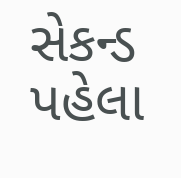સેકન્ડ પહેલા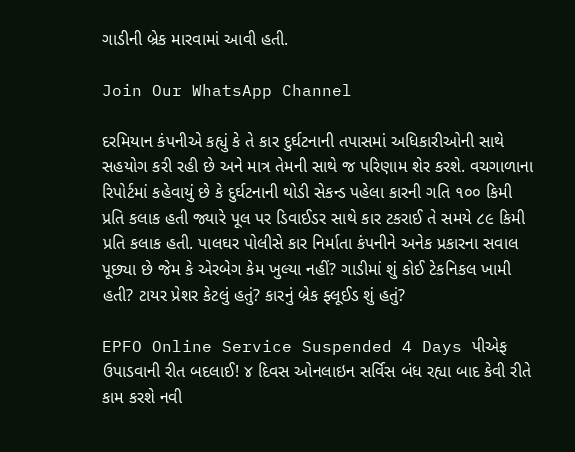ગાડીની બ્રેક મારવામાં આવી હતી.

Join Our WhatsApp Channel

દરમિયાન કંપનીએ કહ્યું કે તે કાર દુર્ઘટનાની તપાસમાં અધિકારીઓની સાથે સહયોગ કરી રહી છે અને માત્ર તેમની સાથે જ પરિણામ શેર કરશે. વચગાળાના રિપોર્ટમાં કહેવાયું છે કે દુર્ઘટનાની થોડી સેકન્ડ પહેલા કારની ગતિ ૧૦૦ કિમી પ્રતિ કલાક હતી જ્યારે પૂલ પર ડિવાઈડર સાથે કાર ટકરાઈ તે સમયે ૮૯ કિમી પ્રતિ કલાક હતી. પાલઘર પોલીસે કાર નિર્માતા કંપનીને અનેક પ્રકારના સવાલ પૂછ્યા છે જેમ કે એરબેગ કેમ ખુલ્યા નહીં? ગાડીમાં શું કોઈ ટેકનિકલ ખામી હતી? ટાયર પ્રેશર કેટલું હતું? કારનું બ્રેક ફ્લૂઈડ શું હતું?

EPFO Online Service Suspended 4 Days પીએફ ઉપાડવાની રીત બદલાઈ! ૪ દિવસ ઓનલાઇન સર્વિસ બંધ રહ્યા બાદ કેવી રીતે કામ કરશે નવી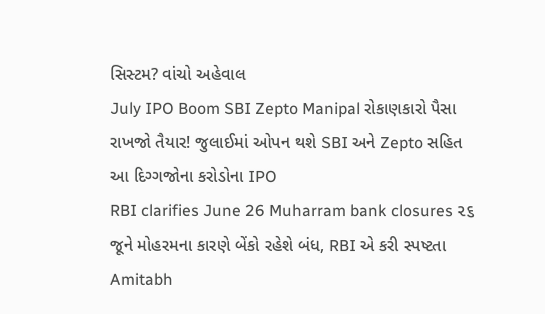સિસ્ટમ? વાંચો અહેવાલ
July IPO Boom SBI Zepto Manipal રોકાણકારો પૈસા રાખજો તૈયાર! જુલાઈમાં ઓપન થશે SBI અને Zepto સહિત આ દિગ્ગજોના કરોડોના IPO
RBI clarifies June 26 Muharram bank closures ૨૬ જૂને મોહરમના કારણે બેંકો રહેશે બંધ, RBI એ કરી સ્પષ્ટતા
Amitabh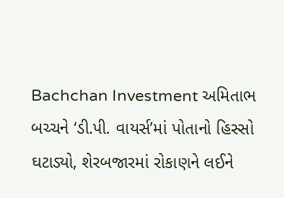Bachchan Investment અમિતાભ બચ્ચને ‘ડી.પી. વાયર્સ’માં પોતાનો હિસ્સો ઘટાડ્યો, શેરબજારમાં રોકાણને લઈને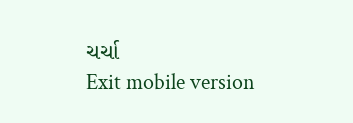ચર્ચા
Exit mobile version